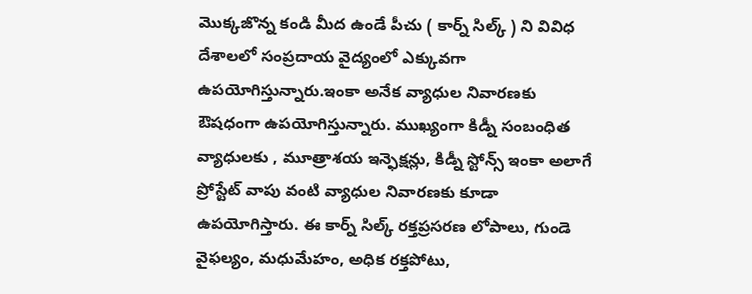మొక్కజొన్న కండి మీద ఉండే పీచు ( కార్న్ సిల్క్ ) ని వివిధ దేశాలలో సంప్రదాయ వైద్యంలో ఎక్కువగా ఉపయోగిస్తున్నారు.ఇంకా అనేక వ్యాధుల నివారణకు ఔషధంగా ఉపయోగిస్తున్నారు. ముఖ్యంగా కిడ్నీ సంబంధిత వ్యాధులకు , మూత్రాశయ ఇన్ఫెక్షన్లు, కిడ్నీ స్టోన్స్ ఇంకా అలాగే ప్రోస్టేట్ వాపు వంటి వ్యాధుల నివారణకు కూడా ఉపయోగిస్తారు. ఈ కార్న్ సిల్క్ రక్తప్రసరణ లోపాలు, గుండె వైఫల్యం, మధుమేహం, అధిక రక్తపోటు,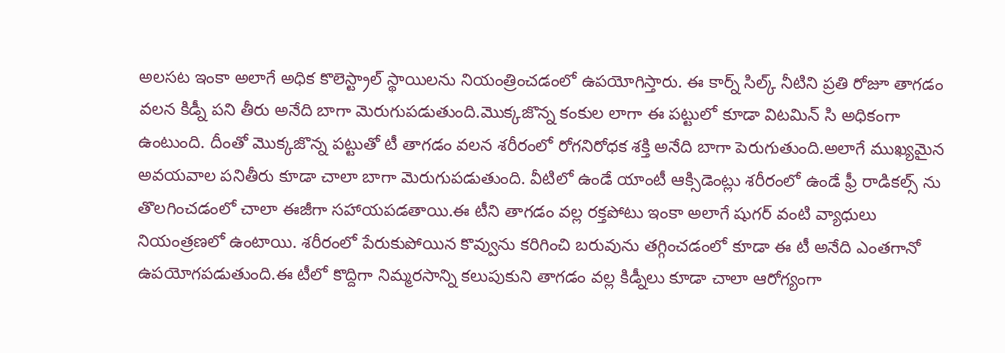అలసట ఇంకా అలాగే అధిక కొలెస్ట్రాల్ స్థాయిలను నియంత్రించడంలో ఉపయోగిస్తారు. ఈ కార్న్ సిల్క్ నీటిని ప్రతి రోజూ తాగడం వలన కిడ్నీ పని తీరు అనేది బాగా మెరుగుపడుతుంది.మొక్కజొన్న కంకుల లాగా ఈ పట్టులో కూడా విటమిన్ సి అధికంగా ఉంటుంది. దీంతో మొక్కజొన్న పట్టుతో టీ తాగడం వలన శరీరంలో రోగనిరోధక శక్తి అనేది బాగా పెరుగుతుంది.అలాగే ముఖ్యమైన అవయవాల పనితీరు కూడా చాలా బాగా మెరుగుపడుతుంది. వీటిలో ఉండే యాంటీ ఆక్సిడెంట్లు శరీరంలో ఉండే ఫ్రీ రాడికల్స్ ను తొలగించడంలో చాలా ఈజీగా సహాయపడతాయి.ఈ టీని తాగడం వల్ల రక్తపోటు ఇంకా అలాగే షుగర్ వంటి వ్యాధులు నియంత్రణలో ఉంటాయి. శరీరంలో పేరుకుపోయిన కొవ్వును కరిగించి బరువును తగ్గించడంలో కూడా ఈ టీ అనేది ఎంతగానో ఉపయోగపడుతుంది.ఈ టీలో కొద్దిగా నిమ్మరసాన్ని కలుపుకుని తాగడం వల్ల కిడ్నీలు కూడా చాలా ఆరోగ్యంగా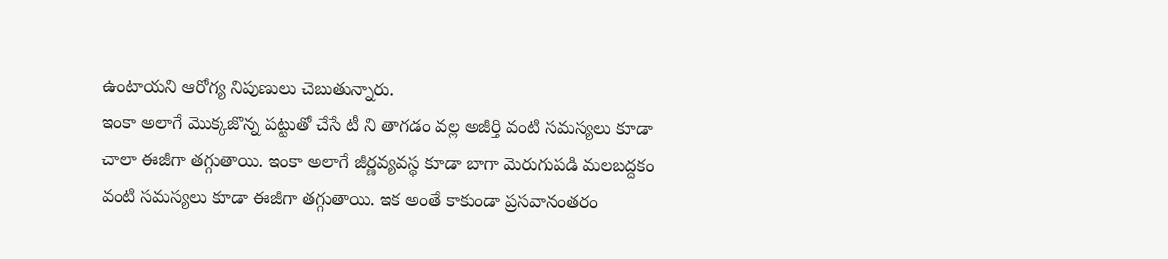ఉంటాయని ఆరోగ్య నిపుణులు చెబుతున్నారు.
ఇంకా అలాగే మొక్కజొన్న పట్టుతో చేసే టీ ని తాగడం వల్ల అజీర్తి వంటి సమస్యలు కూడా చాలా ఈజీగా తగ్గుతాయి. ఇంకా అలాగే జీర్ణవ్యవస్థ కూడా బాగా మెరుగుపడి మలబద్దకం వంటి సమస్యలు కూడా ఈజీగా తగ్గుతాయి. ఇక అంతే కాకుండా ప్రసవానంతరం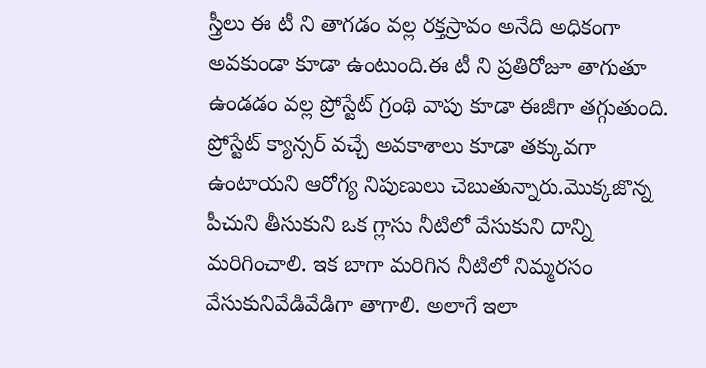స్త్రీలు ఈ టీ ని తాగడం వల్ల రక్తస్రావం అనేది అధికంగా అవకుండా కూడా ఉంటుంది.ఈ టీ ని ప్రతిరోజూ తాగుతూ ఉండడం వల్ల ప్రోస్టేట్ గ్రంథి వాపు కూడా ఈజీగా తగ్గుతుంది. ప్రోస్టేట్ క్యాన్సర్ వచ్చే అవకాశాలు కూడా తక్కువగా ఉంటాయని ఆరోగ్య నిపుణులు చెబుతున్నారు.మొక్కజొన్న పీచుని తీసుకుని ఒక గ్లాసు నీటిలో వేసుకుని దాన్ని మరిగించాలి. ఇక బాగా మరిగిన నీటిలో నిమ్మరసం వేసుకునివేడివేడిగా తాగాలి. అలాగే ఇలా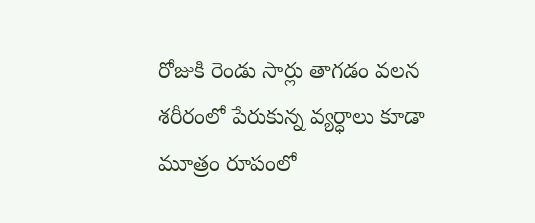రోజుకి రెండు సార్లు తాగడం వలన శరీరంలో పేరుకున్న వ్యర్ధాలు కూడా మూత్రం రూపంలో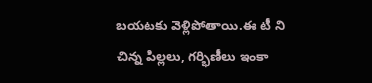బయటకు వెళ్లిపోతాయి.ఈ టీ ని చిన్న పిల్లలు, గర్భిణీలు ఇంకా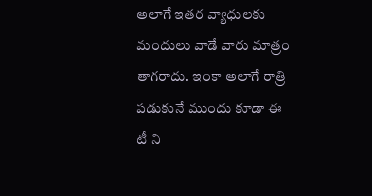అలాగే ఇతర వ్యాధులకు మందులు వాడే వారు మాత్రం తాగరాదు. ఇంకా అలాగే రాత్రి పడుకునే ముందు కూడా ఈ టీ ని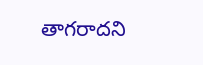తాగరాదని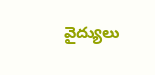వైద్యులు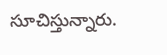సూచిస్తున్నారు.